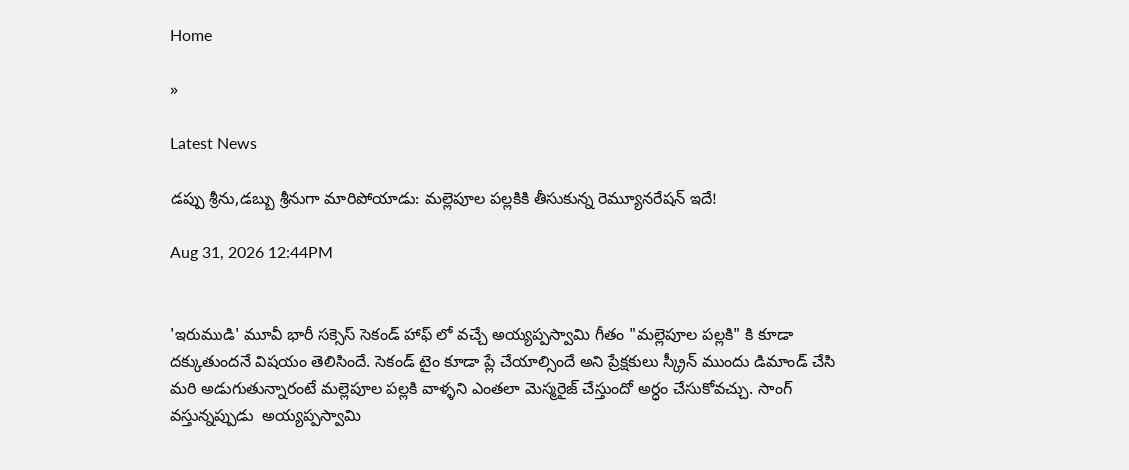Home

»

Latest News

డప్పు శ్రీను,డబ్బు శ్రీనుగా మారిపోయాడు: మల్లెపూల పల్లకికి తీసుకున్న రెమ్యూనరేషన్ ఇదే!

Aug 31, 2026 12:44PM


'ఇరుముడి' మూవీ భారీ సక్సెస్ సెకండ్ హాఫ్ లో వచ్చే అయ్యప్పస్వామి గీతం "మల్లెపూల పల్లకి" కి కూడా  దక్కుతుందనే విషయం తెలిసిందే. సెకండ్ టైం కూడా ప్లే చేయాల్సిందే అని ప్రేక్షకులు స్క్రీన్ ముందు డిమాండ్ చేసి మరి అడుగుతున్నారంటే మల్లెపూల పల్లకి వాళ్ళని ఎంతలా మెస్మరైజ్ చేస్తుందో అర్ధం చేసుకోవచ్చు. సాంగ్ వస్తున్నప్పుడు  అయ్యప్పస్వామి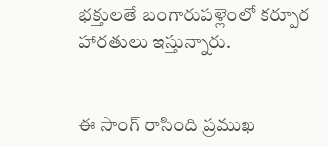భక్తులతే బంగారుపళ్లెంలో కర్పూర హారతులు ఇస్తున్నారు.


ఈ సాంగ్ రాసింది ప్రముఖ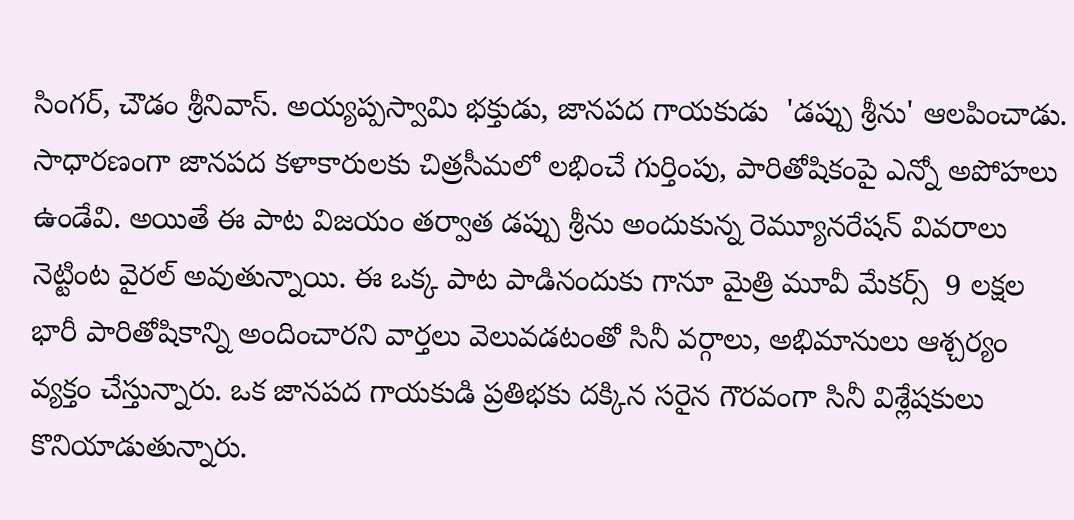సింగర్, చౌడం శ్రీనివాస్. అయ్యప్పస్వామి భక్తుడు, జానపద గాయకుడు  'డప్పు శ్రీను' ఆలపించాడు. సాధారణంగా జానపద కళాకారులకు చిత్రసీమలో లభించే గుర్తింపు, పారితోషికంపై ఎన్నో అపోహలు ఉండేవి. అయితే ఈ పాట విజయం తర్వాత డప్పు శ్రీను అందుకున్న రెమ్యూనరేషన్ వివరాలు నెట్టింట వైరల్ అవుతున్నాయి. ఈ ఒక్క పాట పాడినందుకు గానూ మైత్రి మూవీ మేకర్స్  9 లక్షల భారీ పారితోషికాన్ని అందించారని వార్తలు వెలువడటంతో సినీ వర్గాలు, అభిమానులు ఆశ్చర్యం వ్యక్తం చేస్తున్నారు. ఒక జానపద గాయకుడి ప్రతిభకు దక్కిన సరైన గౌరవంగా సినీ విశ్లేషకులు కొనియాడుతున్నారు.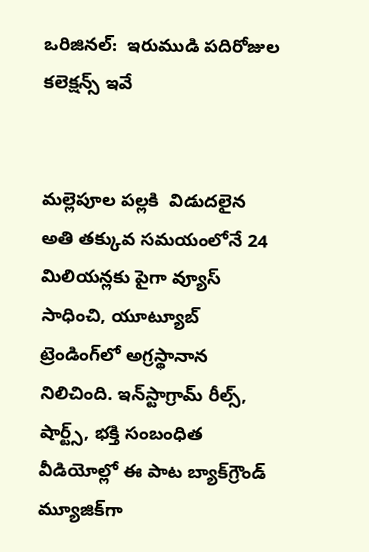ఒరిజినల్:  ఇరుముడి పదిరోజుల కలెక్షన్స్ ఇవే


మల్లెపూల పల్లకి  విడుదలైన అతి తక్కువ సమయంలోనే 24 మిలియన్లకు పైగా వ్యూస్ సాధించి, యూట్యూబ్ ట్రెండింగ్‌లో అగ్రస్థానాన నిలిచింది. ఇన్‌స్టాగ్రామ్ రీల్స్, షార్ట్స్, భక్తి సంబంధిత వీడియోల్లో ఈ పాట బ్యాక్‌గ్రౌండ్ మ్యూజిక్‌గా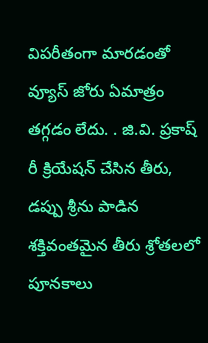విపరీతంగా మారడంతో వ్యూస్ జోరు ఏమాత్రం తగ్గడం లేదు. . జి.వి. ప్రకాష్ రీ క్రియేషన్ చేసిన తీరు, డప్పు శ్రీను పాడిన శక్తివంతమైన తీరు శ్రోతలలో పూనకాలు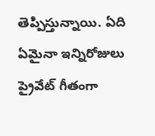తెప్పిస్తున్నాయి. ఏది ఏమైనా ఇన్నిరోజులు ప్రైవేట్ గీతంగా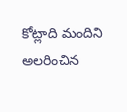కోట్లాది మందిని అలరించిన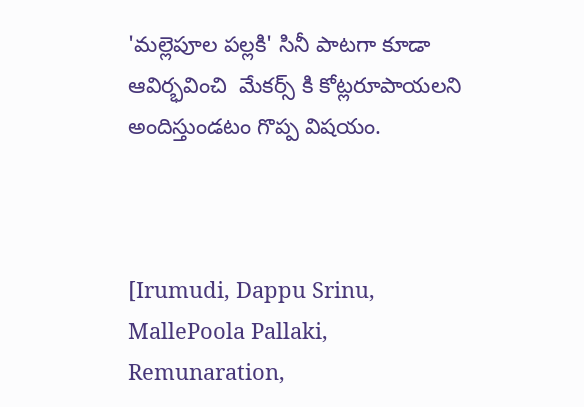'మల్లెపూల పల్లకి' సినీ పాటగా కూడా ఆవిర్భవించి  మేకర్స్ కి కోట్లరూపాయలని అందిస్తుండటం గొప్ప విషయం.



[Irumudi, Dappu Srinu, MallePoola Pallaki,  Remunaration,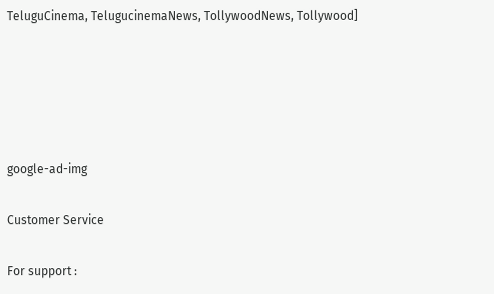TeluguCinema, TelugucinemaNews, TollywoodNews, Tollywood]





google-ad-img

Customer Service

For support :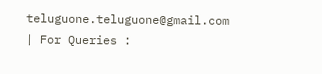teluguone.teluguone@gmail.com | For Queries :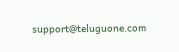support@teluguone.com